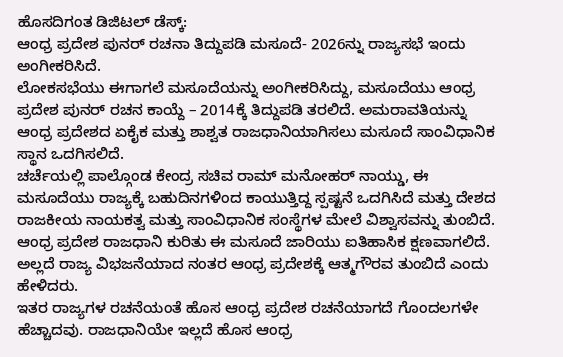ಹೊಸದಿಗಂತ ಡಿಜಿಟಲ್ ಡೆಸ್ಕ್:
ಆಂಧ್ರ ಪ್ರದೇಶ ಪುನರ್ ರಚನಾ ತಿದ್ದುಪಡಿ ಮಸೂದೆ- 2026ನ್ನು ರಾಜ್ಯಸಭೆ ಇಂದು ಅಂಗೀಕರಿಸಿದೆ.
ಲೋಕಸಭೆಯು ಈಗಾಗಲೆ ಮಸೂದೆಯನ್ನು ಅಂಗೀಕರಿಸಿದ್ದು, ಮಸೂದೆಯು ಆಂಧ್ರ ಪ್ರದೇಶ ಪುನರ್ ರಚನ ಕಾಯ್ದೆ – 2014ಕ್ಕೆ ತಿದ್ದುಪಡಿ ತರಲಿದೆ. ಅಮರಾವತಿಯನ್ನು ಆಂಧ್ರ ಪ್ರದೇಶದ ಏಕೈಕ ಮತ್ತು ಶಾಶ್ವತ ರಾಜಧಾನಿಯಾಗಿಸಲು ಮಸೂದೆ ಸಾಂವಿಧಾನಿಕ ಸ್ಥಾನ ಒದಗಿಸಲಿದೆ.
ಚರ್ಚೆಯಲ್ಲಿ ಪಾಲ್ಗೊಂಡ ಕೇಂದ್ರ ಸಚಿವ ರಾಮ್ ಮನೋಹರ್ ನಾಯ್ಡು, ಈ ಮಸೂದೆಯು ರಾಜ್ಯಕ್ಕೆ ಬಹುದಿನಗಳಿಂದ ಕಾಯುತ್ತಿದ್ದ ಸ್ಪಷ್ಟನೆ ಒದಗಿಸಿದೆ ಮತ್ತು ದೇಶದ ರಾಜಕೀಯ ನಾಯಕತ್ವ ಮತ್ತು ಸಾಂವಿಧಾನಿಕ ಸಂಸ್ಥೆಗಳ ಮೇಲೆ ವಿಶ್ವಾಸವನ್ನು ತುಂಬಿದೆ. ಆಂಧ್ರ ಪ್ರದೇಶ ರಾಜಧಾನಿ ಕುರಿತು ಈ ಮಸೂದೆ ಜಾರಿಯು ಐತಿಹಾಸಿಕ ಕ್ಷಣವಾಗಲಿದೆ. ಅಲ್ಲದೆ ರಾಜ್ಯ ವಿಭಜನೆಯಾದ ನಂತರ ಆಂಧ್ರ ಪ್ರದೇಶಕ್ಕೆ ಆತ್ಮಗೌರವ ತುಂಬಿದೆ ಎಂದು ಹೇಳಿದರು.
ಇತರ ರಾಜ್ಯಗಳ ರಚನೆಯಂತೆ ಹೊಸ ಆಂಧ್ರ ಪ್ರದೇಶ ರಚನೆಯಾಗದೆ ಗೊಂದಲಗಳೇ ಹೆಚ್ಚಾದವು. ರಾಜಧಾನಿಯೇ ಇಲ್ಲದೆ ಹೊಸ ಆಂಧ್ರ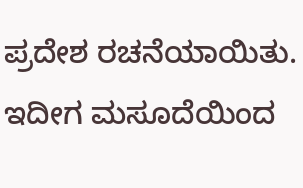ಪ್ರದೇಶ ರಚನೆಯಾಯಿತು. ಇದೀಗ ಮಸೂದೆಯಿಂದ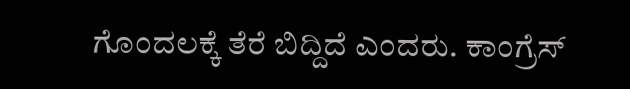ಗೊಂದಲಕ್ಕೆ ತೆರೆ ಬಿದ್ದಿದೆ ಎಂದರು. ಕಾಂಗ್ರೆಸ್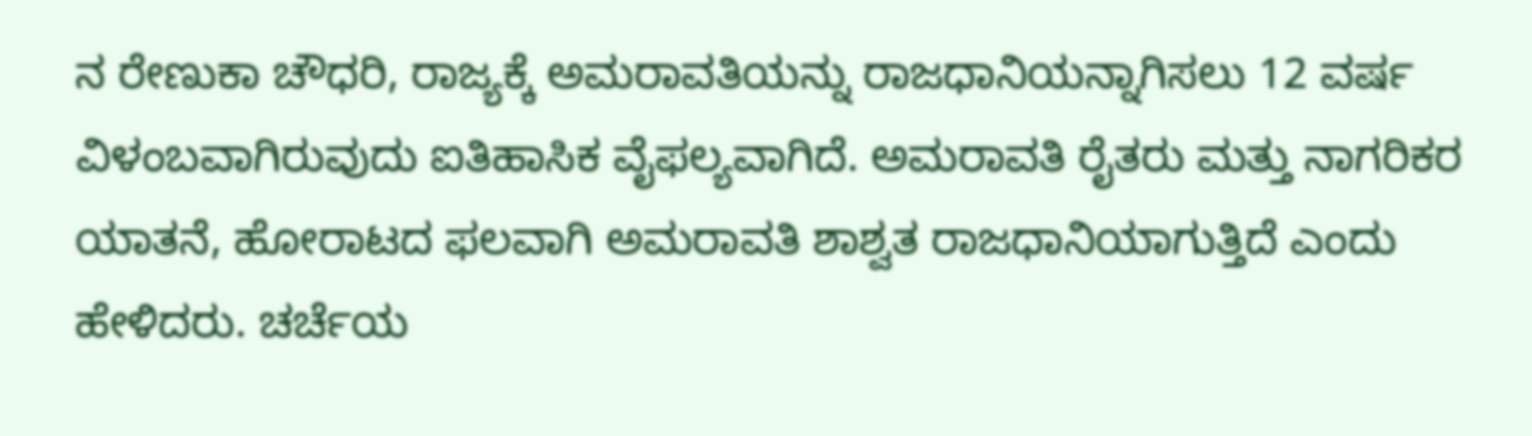ನ ರೇಣುಕಾ ಚೌಧರಿ, ರಾಜ್ಯಕ್ಕೆ ಅಮರಾವತಿಯನ್ನು ರಾಜಧಾನಿಯನ್ನಾಗಿಸಲು 12 ವರ್ಷ ವಿಳಂಬವಾಗಿರುವುದು ಐತಿಹಾಸಿಕ ವೈಫಲ್ಯವಾಗಿದೆ. ಅಮರಾವತಿ ರೈತರು ಮತ್ತು ನಾಗರಿಕರ ಯಾತನೆ, ಹೋರಾಟದ ಫಲವಾಗಿ ಅಮರಾವತಿ ಶಾಶ್ವತ ರಾಜಧಾನಿಯಾಗುತ್ತಿದೆ ಎಂದು ಹೇಳಿದರು. ಚರ್ಚೆಯ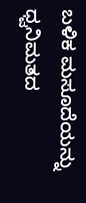ಬಳಿಕ ಮಸೂದೆಯನ್ನು ಧ್ವನಿಮತದ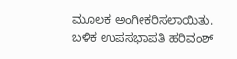ಮೂಲಕ ಅಂಗೀಕರಿಸಲಾಯಿತು. ಬಳಿಕ ಉಪಸಭಾಪತಿ ಹರಿವಂಶ್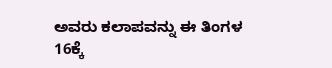ಅವರು ಕಲಾಪವನ್ನು ಈ ತಿಂಗಳ 16ಕ್ಕೆ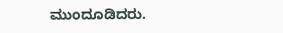ಮುಂದೂಡಿದರು.